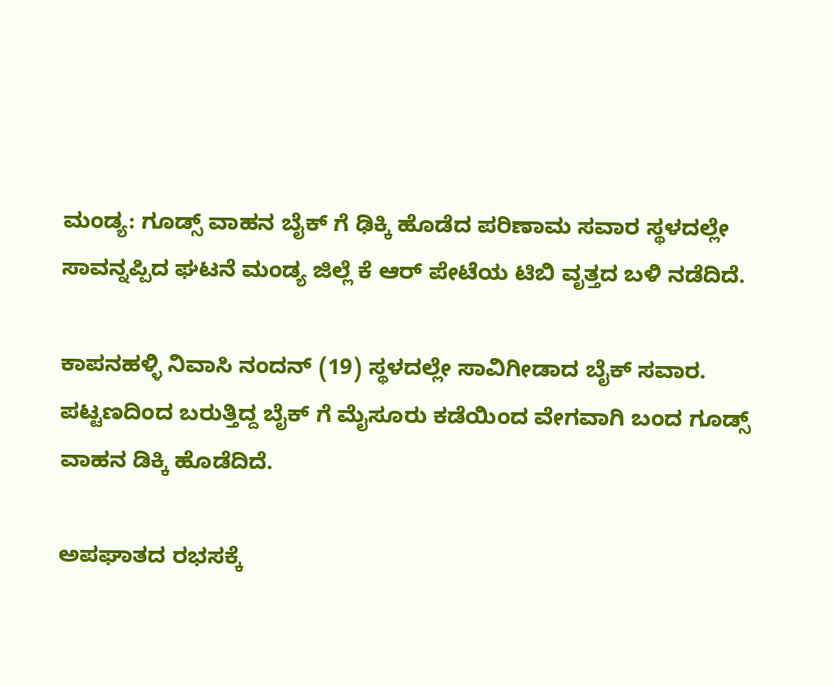ಮಂಡ್ಯ: ಗೂಡ್ಸ್ ವಾಹನ ಬೈಕ್ ಗೆ ಢಿಕ್ಕಿ ಹೊಡೆದ ಪರಿಣಾಮ ಸವಾರ ಸ್ಥಳದಲ್ಲೇ ಸಾವನ್ನಪ್ಪಿದ ಘಟನೆ ಮಂಡ್ಯ ಜಿಲ್ಲೆ ಕೆ ಆರ್ ಪೇಟೆಯ ಟಿಬಿ ವೃತ್ತದ ಬಳಿ ನಡೆದಿದೆ.

ಕಾಪನಹಳ್ಳಿ ನಿವಾಸಿ ನಂದನ್ (19) ಸ್ಥಳದಲ್ಲೇ ಸಾವಿಗೀಡಾದ ಬೈಕ್ ಸವಾರ. ಪಟ್ಟಣದಿಂದ ಬರುತ್ತಿದ್ದ ಬೈಕ್ ಗೆ ಮೈಸೂರು ಕಡೆಯಿಂದ ವೇಗವಾಗಿ ಬಂದ ಗೂಡ್ಸ್ ವಾಹನ ಡಿಕ್ಕಿ ಹೊಡೆದಿದೆ.

ಅಪಘಾತದ ರಭಸಕ್ಕೆ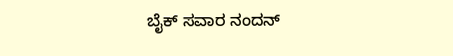ಬೈಕ್ ಸವಾರ ನಂದನ್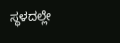ಸ್ಥಳದಲ್ಲೇ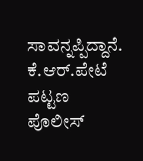ಸಾವನ್ನಪ್ಪಿದ್ದಾನೆ. ಕೆ.ಆರ್.ಪೇಟೆ ಪಟ್ಟಣ ಪೊಲೀಸ್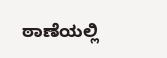ಠಾಣೆಯಲ್ಲಿ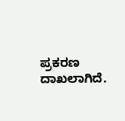ಪ್ರಕರಣ ದಾಖಲಾಗಿದೆ.